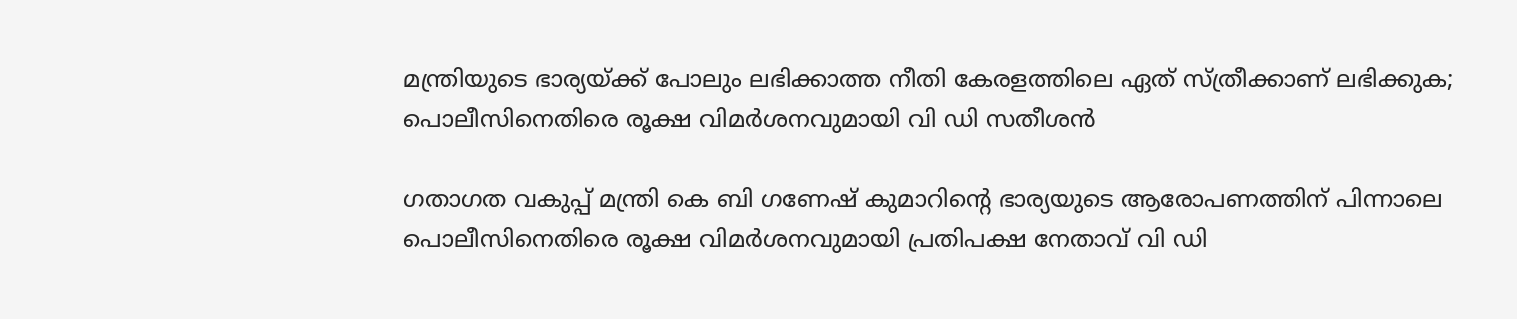മന്ത്രിയുടെ ഭാര്യയ്ക്ക് പോലും ലഭിക്കാത്ത നീതി കേരളത്തിലെ ഏത് സ്ത്രീക്കാണ് ലഭിക്കുക; പൊലീസിനെതിരെ രൂക്ഷ വിമര്‍ശനവുമായി വി ഡി സതീശൻ

ഗതാഗത വകുപ്പ് മന്ത്രി കെ ബി ഗണേഷ് കുമാറിന്‍റെ ഭാര്യയുടെ ആരോപണത്തിന് പിന്നാലെ പൊലീസിനെതിരെ രൂക്ഷ വിമര്‍ശനവുമായി പ്രതിപക്ഷ നേതാവ് വി ഡി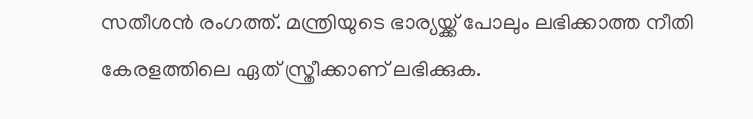സതീശൻ രംഗത്ത്. മന്ത്രിയുടെ ഭാര്യയ്ക്ക് പോലും ലഭിക്കാത്ത നീതി കേരളത്തിലെ ഏത് സ്ത്രീക്കാണ് ലഭിക്കുക.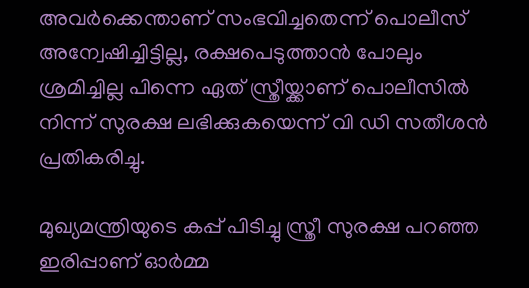അവർക്കെന്താണ് സംഭവിച്ചതെന്ന് പൊലീസ് അന്വേഷിച്ചിട്ടില്ല, രക്ഷപെടുത്താൻ പോലും ശ്രമിച്ചില്ല പിന്നെ ഏത് സ്ത്രീയ്ക്കാണ് പൊലീസിൽ നിന്ന് സുരക്ഷ ലഭിക്കുകയെന്ന് വി ഡി സതീശൻ പ്രതികരിച്ചു.

മുഖ്യമന്ത്രിയുടെ കപ്പ് പിടിച്ചു സ്ത്രീ സുരക്ഷ പറഞ്ഞ ഇരിപ്പാണ് ഓർമ്മ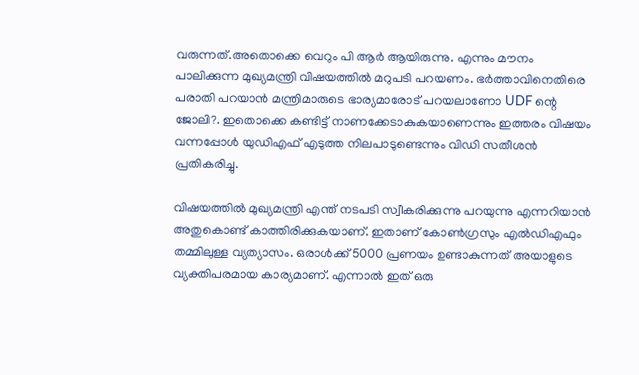വരുന്നത്.അതൊക്കെ വെറും പി ആർ ആയിരുന്നു. എന്നും മൗനം പാലിക്കുന്ന മുഖ്യമന്ത്രി വിഷയത്തിൽ മറുപടി പറയണം. ഭർത്താവിനെതിരെ പരാതി പറയാൻ മന്ത്രിമാരുടെ ഭാര്യമാരോട് പറയലാണോ UDF ന്റെ ജോലി?. ഇതൊക്കെ കണ്ടിട്ട് നാണക്കേടാകുകയാണെന്നും ഇത്തരം വിഷയം വന്നപ്പോൾ യുഡിഎഫ് എടുത്ത നിലപാടുണ്ടെന്നും വിഡി സതീശൻ പ്രതികരിച്ചു.

വിഷയത്തിൽ മുഖ്യമന്ത്രി എന്ത് നടപടി സ്വീകരിക്കുന്നു പറയുന്നു എന്നറിയാൻ അതുകൊണ്ട് കാത്തിരിക്കുകയാണ്. ഇതാണ് കോൺഗ്രസും എൽഡിഎഫും തമ്മിലുള്ള വ്യത്യാസം. ഒരാൾക്ക് 5000 പ്രണയം ഉണ്ടാകുന്നത് അയാളുടെ വ്യക്തിപരമായ കാര്യമാണ്. എന്നാൽ ഇത് ഒരു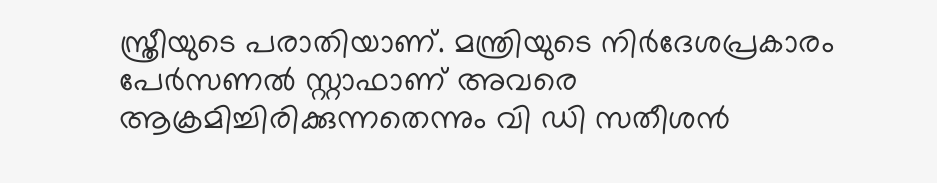സ്ത്രീയുടെ പരാതിയാണ്. മന്ത്രിയുടെ നിർദേശപ്രകാരം പേർസണൽ സ്റ്റാഫാണ് അവരെ ആക്രമിച്ചിരിക്കുന്നതെന്നും വി ഡി സതീശൻ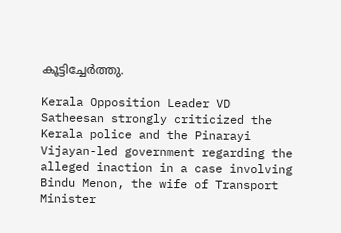കൂട്ടിച്ചേർത്തു.

Kerala Opposition Leader VD Satheesan strongly criticized the Kerala police and the Pinarayi Vijayan-led government regarding the alleged inaction in a case involving Bindu Menon, the wife of Transport Minister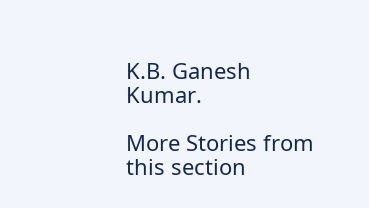K.B. Ganesh Kumar.

More Stories from this section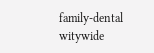family-dental
witywide